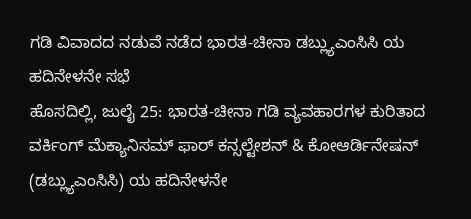ಗಡಿ ವಿವಾದದ ನಡುವೆ ನಡೆದ ಭಾರತ-ಚೀನಾ ಡಬ್ಲ್ಯುಎಂಸಿಸಿ ಯ ಹದಿನೇಳನೇ ಸಭೆ
ಹೊಸದಿಲ್ಲಿ, ಜುಲೈ 25: ಭಾರತ-ಚೀನಾ ಗಡಿ ವ್ಯವಹಾರಗಳ ಕುರಿತಾದ ವರ್ಕಿಂಗ್ ಮೆಕ್ಯಾನಿಸಮ್ ಫಾರ್ ಕನ್ಸಲ್ಟೇಶನ್ & ಕೋಆರ್ಡಿನೇಷನ್ (ಡಬ್ಲ್ಯುಎಂಸಿಸಿ) ಯ ಹದಿನೇಳನೇ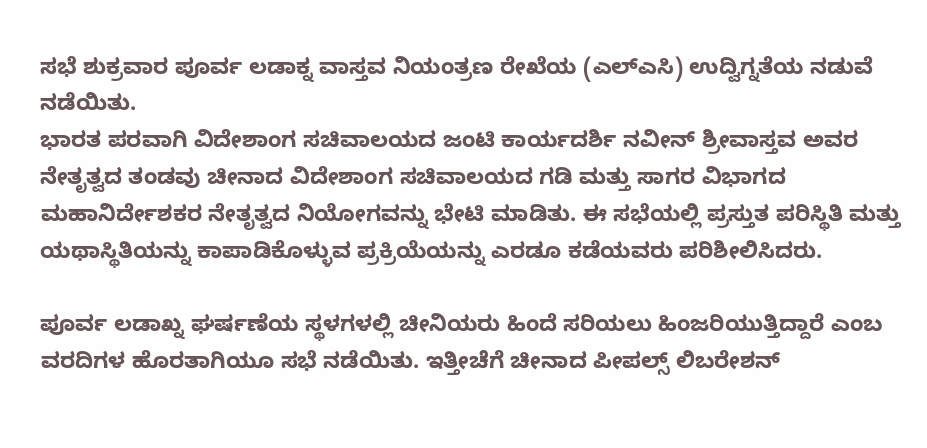ಸಭೆ ಶುಕ್ರವಾರ ಪೂರ್ವ ಲಡಾಕ್ನ ವಾಸ್ತವ ನಿಯಂತ್ರಣ ರೇಖೆಯ (ಎಲ್ಎಸಿ) ಉದ್ವಿಗ್ನತೆಯ ನಡುವೆ ನಡೆಯಿತು.
ಭಾರತ ಪರವಾಗಿ ವಿದೇಶಾಂಗ ಸಚಿವಾಲಯದ ಜಂಟಿ ಕಾರ್ಯದರ್ಶಿ ನವೀನ್ ಶ್ರೀವಾಸ್ತವ ಅವರ ನೇತೃತ್ವದ ತಂಡವು ಚೀನಾದ ವಿದೇಶಾಂಗ ಸಚಿವಾಲಯದ ಗಡಿ ಮತ್ತು ಸಾಗರ ವಿಭಾಗದ ಮಹಾನಿರ್ದೇಶಕರ ನೇತೃತ್ವದ ನಿಯೋಗವನ್ನು ಭೇಟಿ ಮಾಡಿತು. ಈ ಸಭೆಯಲ್ಲಿ ಪ್ರಸ್ತುತ ಪರಿಸ್ಥಿತಿ ಮತ್ತು ಯಥಾಸ್ಥಿತಿಯನ್ನು ಕಾಪಾಡಿಕೊಳ್ಳುವ ಪ್ರಕ್ರಿಯೆಯನ್ನು ಎರಡೂ ಕಡೆಯವರು ಪರಿಶೀಲಿಸಿದರು.

ಪೂರ್ವ ಲಡಾಖ್ನ ಘರ್ಷಣೆಯ ಸ್ಥಳಗಳಲ್ಲಿ ಚೀನಿಯರು ಹಿಂದೆ ಸರಿಯಲು ಹಿಂಜರಿಯುತ್ತಿದ್ದಾರೆ ಎಂಬ ವರದಿಗಳ ಹೊರತಾಗಿಯೂ ಸಭೆ ನಡೆಯಿತು. ಇತ್ತೀಚೆಗೆ ಚೀನಾದ ಪೀಪಲ್ಸ್ ಲಿಬರೇಶನ್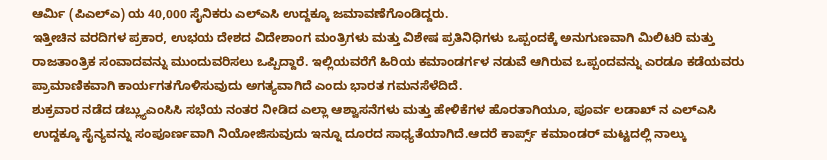ಆರ್ಮಿ (ಪಿಎಲ್ಎ) ಯ 40,000 ಸೈನಿಕರು ಎಲ್ಎಸಿ ಉದ್ದಕ್ಕೂ ಜಮಾವಣೆಗೊಂಡಿದ್ದರು.
ಇತ್ತೀಚಿನ ವರದಿಗಳ ಪ್ರಕಾರ, ಉಭಯ ದೇಶದ ವಿದೇಶಾಂಗ ಮಂತ್ರಿಗಳು ಮತ್ತು ವಿಶೇಷ ಪ್ರತಿನಿಧಿಗಳು ಒಪ್ಪಂದಕ್ಕೆ ಅನುಗುಣವಾಗಿ ಮಿಲಿಟರಿ ಮತ್ತು ರಾಜತಾಂತ್ರಿಕ ಸಂವಾದವನ್ನು ಮುಂದುವರಿಸಲು ಒಪ್ಪಿದ್ದಾರೆ. ಇಲ್ಲಿಯವರೆಗೆ ಹಿರಿಯ ಕಮಾಂಡರ್ಗಳ ನಡುವೆ ಆಗಿರುವ ಒಪ್ಪಂದವನ್ನು ಎರಡೂ ಕಡೆಯವರು ಪ್ರಾಮಾಣಿಕವಾಗಿ ಕಾರ್ಯಗತಗೊಳಿಸುವುದು ಅಗತ್ಯವಾಗಿದೆ ಎಂದು ಭಾರತ ಗಮನಸೆಳೆದಿದೆ.
ಶುಕ್ರವಾರ ನಡೆದ ಡಬ್ಲ್ಯುಎಂಸಿಸಿ ಸಭೆಯ ನಂತರ ನೀಡಿದ ಎಲ್ಲಾ ಆಶ್ವಾಸನೆಗಳು ಮತ್ತು ಹೇಳಿಕೆಗಳ ಹೊರತಾಗಿಯೂ, ಪೂರ್ವ ಲಡಾಖ್ ನ ಎಲ್ಎಸಿ ಉದ್ದಕ್ಕೂ ಸೈನ್ಯವನ್ನು ಸಂಪೂರ್ಣವಾಗಿ ನಿಯೋಜಿಸುವುದು ಇನ್ನೂ ದೂರದ ಸಾಧ್ಯತೆಯಾಗಿದೆ.ಆದರೆ ಕಾರ್ಪ್ಸ್ ಕಮಾಂಡರ್ ಮಟ್ಟದಲ್ಲಿ ನಾಲ್ಕು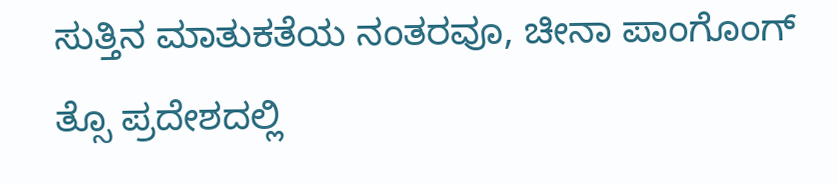ಸುತ್ತಿನ ಮಾತುಕತೆಯ ನಂತರವೂ, ಚೀನಾ ಪಾಂಗೊಂಗ್ ತ್ಸೊ ಪ್ರದೇಶದಲ್ಲಿ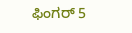ಫಿಂಗರ್ 5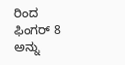ರಿಂದ ಫಿಂಗರ್ 8 ಅನ್ನು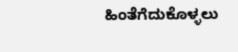ಹಿಂತೆಗೆದುಕೊಳ್ಳಲು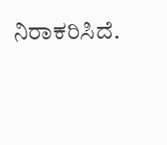ನಿರಾಕರಿಸಿದೆ.